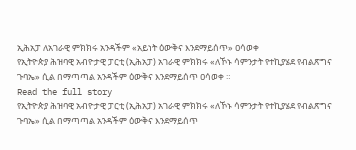ኢሕአፓ ለአገራዊ ምክክሩ አንዳችም «አይነት ዕውቅና እንደማይሰጥ» ዐሳወቀ
የኢትዮጵያ ሕዝባዊ አብዮታዊ ፓርቲ (ኢሕአፓ) አገራዊ ምክክሩ «ለኾኑ ሳምንታት የተኪያሄደ የብልጽግና ጉባኤ» ሲል በማጣጣል አንዳችም ዕውቅና እንደማይሰጥ ዐሳወቀ ።
Read the full story
የኢትዮጵያ ሕዝባዊ አብዮታዊ ፓርቲ (ኢሕአፓ) አገራዊ ምክክሩ «ለኾኑ ሳምንታት የተኪያሄደ የብልጽግና ጉባኤ» ሲል በማጣጣል አንዳችም ዕውቅና እንደማይሰጥ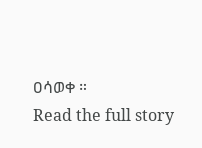ዐሳወቀ ።
Read the full story